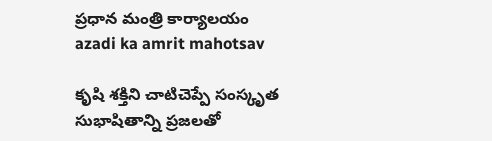ప్రధాన మంత్రి కార్యాలయం
azadi ka amrit mahotsav

కృషి శక్తిని చాటిచెప్పే సంస్కృత సుభాషితాన్ని ప్రజలతో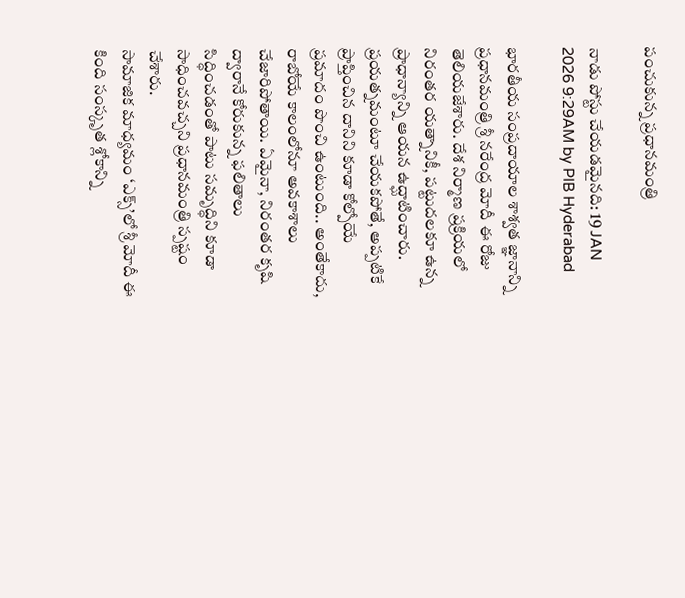పంచుకున్న ప్రధానమంత్రి

నాడు పోస్టు చేయడమైనది: 19 JAN 2026 9:29AM by PIB Hyderabad

భారతీయ సంప్రదాయాల శాశ్వత జ్ఞ‌ానాన్ని ప్రధానమంత్రి శ్రీ నరేంద్ర మోదీ ఈ రోజు తెలియజేశారు. దేశ నిర్మాణ ప్రక్రియలో నిరంతర యత్నానికీ, పట్టుదలకూ ఉన్న ప్రాధాన్యాన్ని ఆయన ఉద్ఘాటించారు.
ప్రయత్నమంటూ చేయకపోతే, అప్పటికే ప్రాప్తించిన దానిని కూడా కోల్పోయే ప్రమాదం పొంచి ఉంటుంది.. అంతేకాదు, రాబోయే కాలంలోనూ అవకాశాలు చేజారిపోతాయి. ఏమైనా, నిరంతర కృషి ద్వారానే కోరుకున్న ఫలితాలు సిద్ధించడంతో పాటు సమృద్ధిని కూడా సాధించవచ్చని ప్రధానమంత్రి స్పష్టం చేశారు.
సామాజిక మాధ్యమం ‘ఎక్స్’లో శ్రీ మోదీ ఈ కింది సంస్కృత శ్లోకాన్ని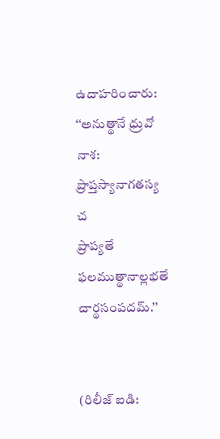ఉదాహరించారు:
‘‘అనుత్థానే ధ్రువో నాశ: ప్రాప్తస్యానాగతస్య చ
ప్రాప్యతే ఫలముత్థానాల్లభతే చార్థసంపదమ్.’’


(రిలీజ్ ఐడి: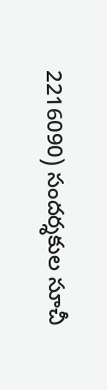2216090) సందర్శకుల సూచీ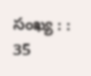సంఖ్య : : 35